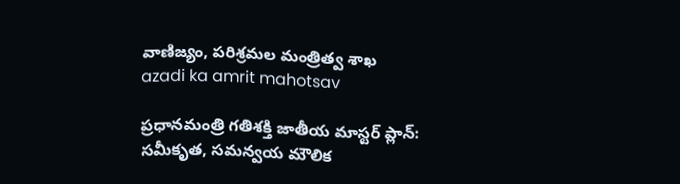వాణిజ్యం, పరిశ్రమల మంత్రిత్వ శాఖ
azadi ka amrit mahotsav

ప్రధానమంత్రి గతిశక్తి జాతీయ మాస్టర్ ప్లాన్: సమీకృత, సమన్వయ మౌలిక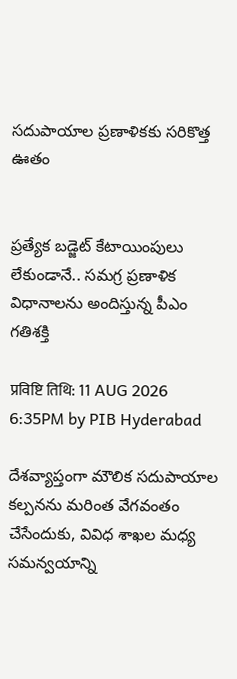సదుపాయాల ప్రణాళికకు సరికొత్త ఊతం


ప్రత్యేక బడ్జెట్ కేటాయింపులు లేకుండానే.. సమగ్ర ప్రణాళిక విధానాలను అందిస్తున్న పీఎం గతిశక్తి

प्रविष्टि तिथि: 11 AUG 2026 6:35PM by PIB Hyderabad

దేశవ్యాప్తంగా మౌలిక సదుపాయాల కల్పనను మరింత వేగవంతం చేసేందుకు, వివిధ శాఖల మధ్య సమన్వయాన్ని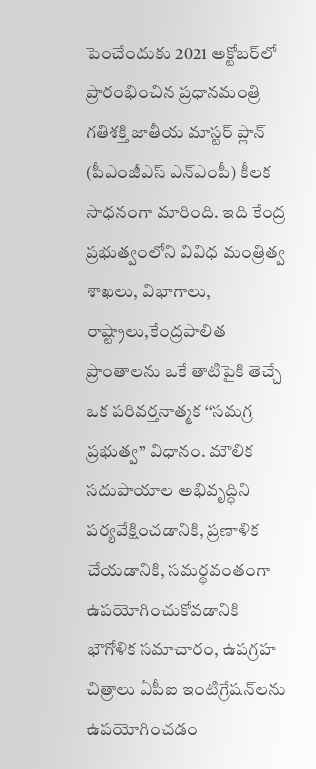పెంచేందుకు 2021 అక్టోబర్‌లో ప్రారంభించిన ప్రధానమంత్రి గతిశక్తి జాతీయ మాస్టర్ ప్లాన్ (పీఎంజీఎస్‌ ఎన్‌ఎంపీ) కీలక సాధనంగా మారింది. ఇది కేంద్ర ప్రభుత్వంలోని వివిధ మంత్రిత్వ శాఖలు, విభాగాలు, రాష్ట్రాలు,కేంద్రపాలిత ప్రాంతాలను ఒకే తాటిపైకి తెచ్చే ఒక పరివర్తనాత్మక ‘‘సమగ్ర ప్రభుత్వ’’ విధానం. మౌలిక సదుపాయాల అభివృద్ధిని పర్యవేక్షించడానికి, ప్రణాళిక చేయడానికి, సమర్థవంతంగా ఉపయోగించుకోవడానికి భౌగోళిక సమాచారం, ఉపగ్రహ చిత్రాలు ఏపీఐ ఇంటిగ్రేషన్‌లను ఉపయోగించడం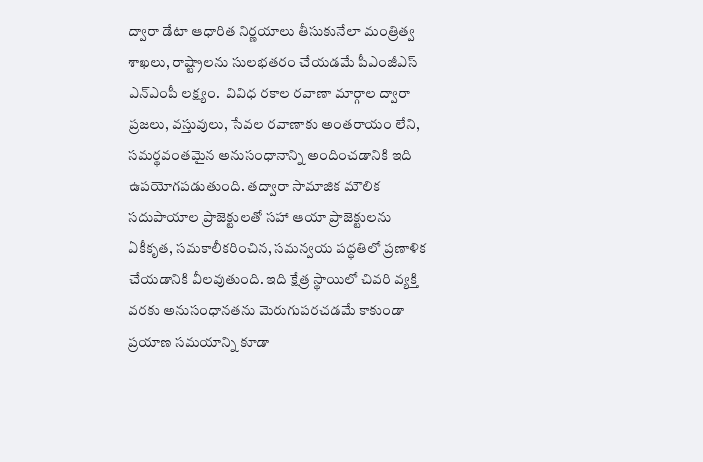ద్వారా డేటా ఆధారిత నిర్ణయాలు తీసుకునేలా మంత్రిత్వ శాఖలు, రాష్ట్రాలను సులభతరం చేయడమే పీఎంజీఎస్‌ ఎన్‌ఎంపీ లక్ష్యం.  వివిధ రకాల రవాణా మార్గాల ద్వారా ప్రజలు, వస్తువులు, సేవల రవాణాకు అంతరాయం లేని, సమర్థవంతమైన అనుసంధానాన్ని అందించడానికి ఇది ఉపయోగపడుతుంది. తద్వారా సామాజిక మౌలిక సదుపాయాల ప్రాజెక్టులతో సహా ఆయా ప్రాజెక్టులను ఏకీకృత, సమకాలీకరించిన, సమన్వయ పద్ధతిలో ప్రణాళిక  చేయడానికి వీలవుతుంది. ఇది క్షేత్ర స్థాయిలో చివరి వ్యక్తి వరకు అనుసంధానతను మెరుగుపరచడమే కాకుండా ప్రయాణ సమయాన్ని కూడా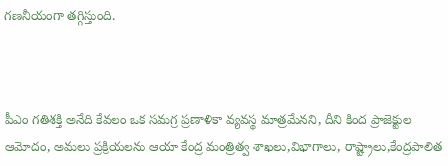గణనీయంగా తగ్గిస్తుంది.



పీఎం గతిశక్తి అనేది కేవలం ఒక సమగ్ర ప్రణాళికా వ్యవస్థ మాత్రమేనని, దీని కింద ప్రాజెక్టుల ఆమోదం, అమలు ప్రక్రియలను ఆయా కేంద్ర మంత్రిత్వ శాఖలు,విభాగాలు, రాష్ట్రాలు,కేంద్రపాలిత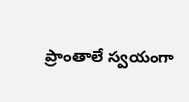ప్రాంతాలే స్వయంగా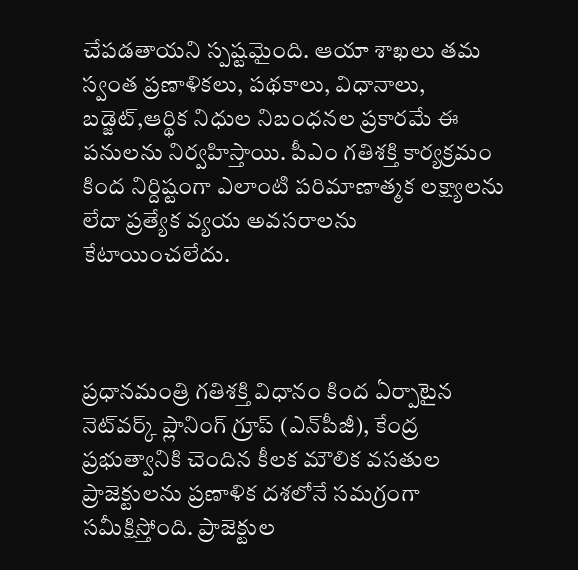చేపడతాయని స్పష్టమైంది. ఆయా శాఖలు తమ స్వంత ప్రణాళికలు, పథకాలు, విధానాలు, బడ్జెట్,ఆర్థిక నిధుల నిబంధనల ప్రకారమే ఈ పనులను నిర్వహిస్తాయి. పీఎం గతిశక్తి కార్యక్రమం కింద నిర్దిష్టంగా ఎలాంటి పరిమాణాత్మక లక్ష్యాలను లేదా ప్రత్యేక వ్యయ అవసరాలను  కేటాయించలేదు.



ప్రధానమంత్రి గతిశక్తి విధానం కింద ఏర్పాటైన నెట్‌వర్క్ ప్లానింగ్ గ్రూప్ (ఎన్‌పీజీ), కేంద్ర ప్రభుత్వానికి చెందిన కీలక మౌలిక వసతుల ప్రాజెక్టులను ప్రణాళిక దశలోనే సమగ్రంగా సమీక్షిస్తోంది. ప్రాజెక్టుల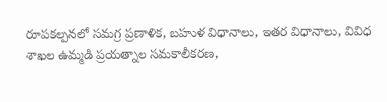రూపకల్పనలో సమగ్ర ప్రణాళిక, బహుళ విధానాలు, ఇతర విధానాలు, వివిధ శాఖల ఉమ్మడి ప్రయత్నాల సమకాలీకరణ,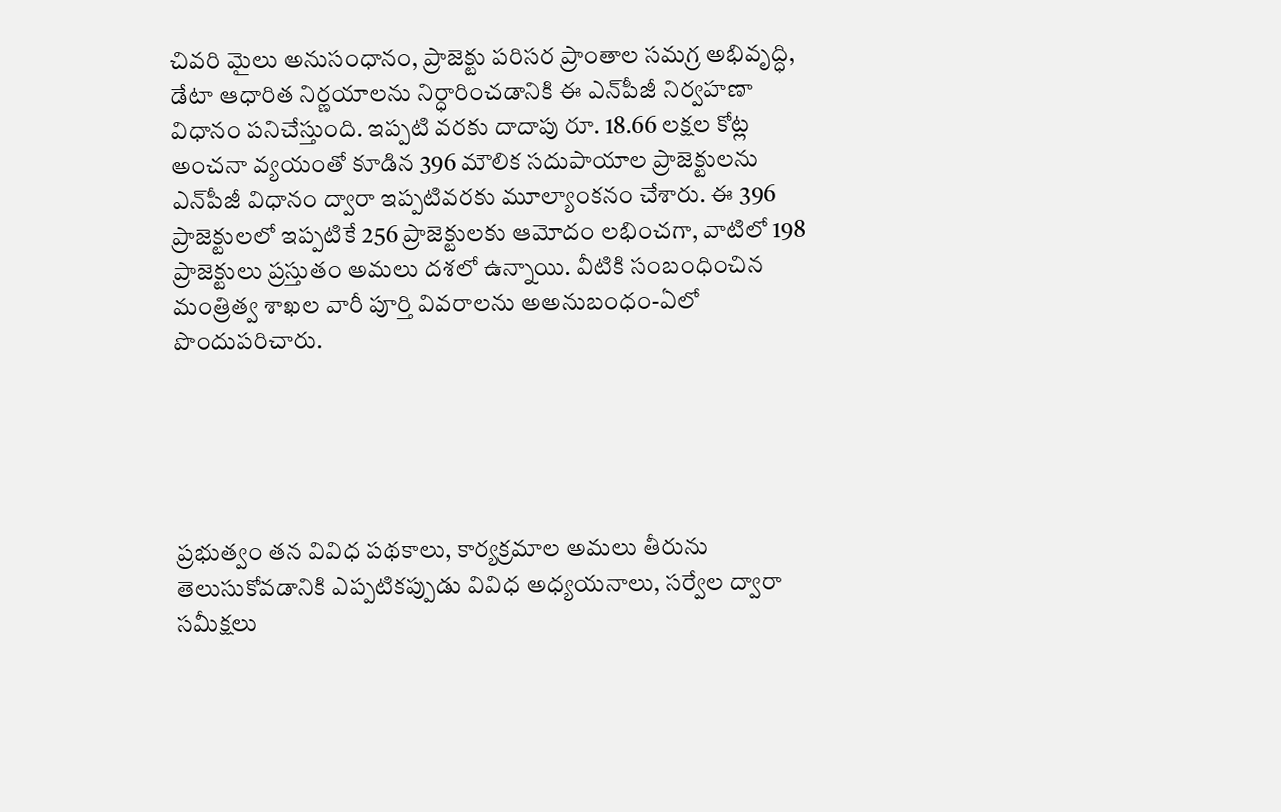చివరి మైలు అనుసంధానం, ప్రాజెక్టు పరిసర ప్రాంతాల సమగ్ర అభివృద్ధి, డేటా ఆధారిత నిర్ణయాలను నిర్ధారించడానికి ఈ ఎన్‌పీజీ నిర్వహణా విధానం పనిచేస్తుంది. ఇప్పటి వరకు దాదాపు రూ. 18.66 లక్షల కోట్ల అంచనా వ్యయంతో కూడిన 396 మౌలిక సదుపాయాల ప్రాజెక్టులను ఎన్‌పీజీ విధానం ద్వారా ఇప్పటివరకు మూల్యాంకనం చేశారు. ఈ 396 ప్రాజెక్టులలో ఇప్పటికే 256 ప్రాజెక్టులకు ఆమోదం లభించగా, వాటిలో 198 ప్రాజెక్టులు ప్రస్తుతం అమలు దశలో ఉన్నాయి. వీటికి సంబంధించిన మంత్రిత్వ శాఖల వారీ పూర్తి వివరాలను అఅనుబంధం-ఏలో పొందుపరిచారు.





ప్రభుత్వం తన వివిధ పథకాలు, కార్యక్రమాల అమలు తీరును తెలుసుకోవడానికి ఎప్పటికప్పుడు వివిధ అధ్యయనాలు, సర్వేల ద్వారా సమీక్షలు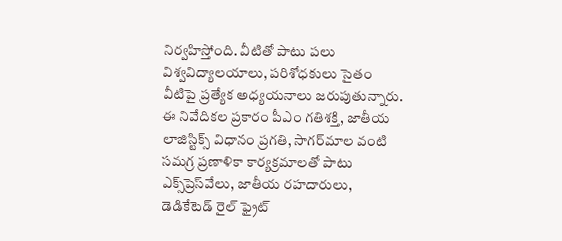నిర్వహిస్తోంది. వీటితో పాటు పలు విశ్వవిద్యాలయాలు, పరిశోధకులు సైతం వీటిపై ప్రత్యేక అధ్యయనాలు జరుపుతున్నారు. ఈ నివేదికల ప్రకారం పీఎం గతిశక్తి, జాతీయ లాజిస్టిక్స్ విధానం ప్రగతి, సాగర్‌మాల వంటి సమగ్ర ప్రణాళికా కార్యక్రమాలతో పాటు ఎక్స్‌ప్రెస్‌వేలు, జాతీయ రహదారులు, డెడికేటెడ్ రైల్ ఫ్రైట్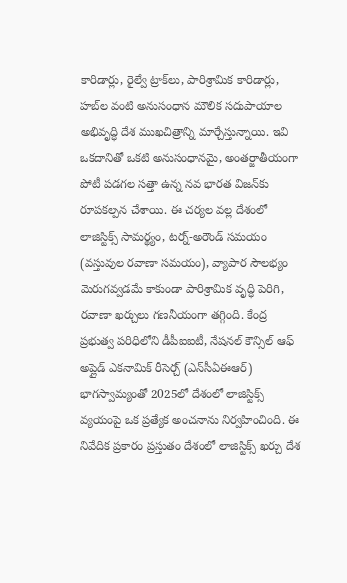కారిడార్లు, రైల్వే ట్రాక్‌లు, పారిశ్రామిక కారిడార్లు, హబ్‌ల వంటి అనుసంధాన మౌలిక సదుపాయాల అభివృద్ధి దేశ ముఖచిత్రాన్ని మార్చేస్తున్నాయి. ఇవి ఒకదానితో ఒకటి అనుసంధానమై, అంతర్జాతీయంగా పోటీ పడగల సత్తా ఉన్న నవ భారత విజన్‌కు రూపకల్పన చేశాయి. ఈ చర్యల వల్ల దేశంలో లాజిస్టిక్స్ సామర్థ్యం, టర్న్-అరౌండ్ సమయం (వస్తువుల రవాణా సమయం), వ్యాపార సౌలభ్యం మెరుగవ్వడమే కాకుండా పారిశ్రామిక వృద్ధి పెరిగి, రవాణా ఖర్చులు గణనీయంగా తగ్గింది. కేంద్ర ప్రభుత్వ పరిధిలోని డీపీఐఐటీ, నేషనల్ కౌన్సిల్ ఆఫ్ అప్లైడ్ ఎకనామిక్ రీసెర్చ్ (ఎన్‌సీఏఈఆర్‌) భాగస్వామ్యంతో 2025లో దేశంలో లాజిస్టిక్స్ వ్యయంపై ఒక ప్రత్యేక అంచనాను నిర్వహించింది. ఈ నివేదిక ప్రకారం ప్రస్తుతం దేశంలో లాజిస్టిక్స్ ఖర్చు దేశ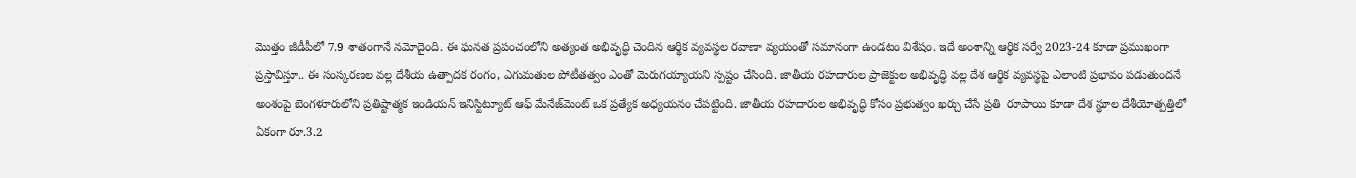మొత్తం జీడీపీలో 7.9 శాతంగానే నమోదైంది. ఈ ఘనత ప్రపంచంలోని అత్యంత అభివృద్ధి చెందిన ఆర్థిక వ్యవస్థల రవాణా వ్యయంతో సమానంగా ఉండటం విశేషం. ఇదే అంశాన్ని ఆర్థిక సర్వే 2023-24 కూడా ప్రముఖంగా ప్రస్తావిస్తూ.. ఈ సంస్కరణల వల్ల దేశీయ ఉత్పాదక రంగం, ఎగుమతుల పోటీతత్వం ఎంతో మెరుగయ్యాయని స్పష్టం చేసింది. జాతీయ రహదారుల ప్రాజెక్టుల అభివృద్ధి వల్ల దేశ ఆర్థిక వ్యవస్థపై ఎలాంటి ప్రభావం పడుతుందనే అంశంపై బెంగళూరులోని ప్రతిష్టాత్మక ఇండియన్ ఇనిస్టిట్యూట్ ఆఫ్ మేనేజ్‌మెంట్ ఒక ప్రత్యేక అధ్యయనం చేపట్టింది. జాతీయ రహదారుల అభివృద్ధి కోసం ప్రభుత్వం ఖర్చు చేసే ప్రతి  రూపాయి కూడా దేశ స్థూల దేశీయోత్పత్తిలో ఏకంగా రూ.3.2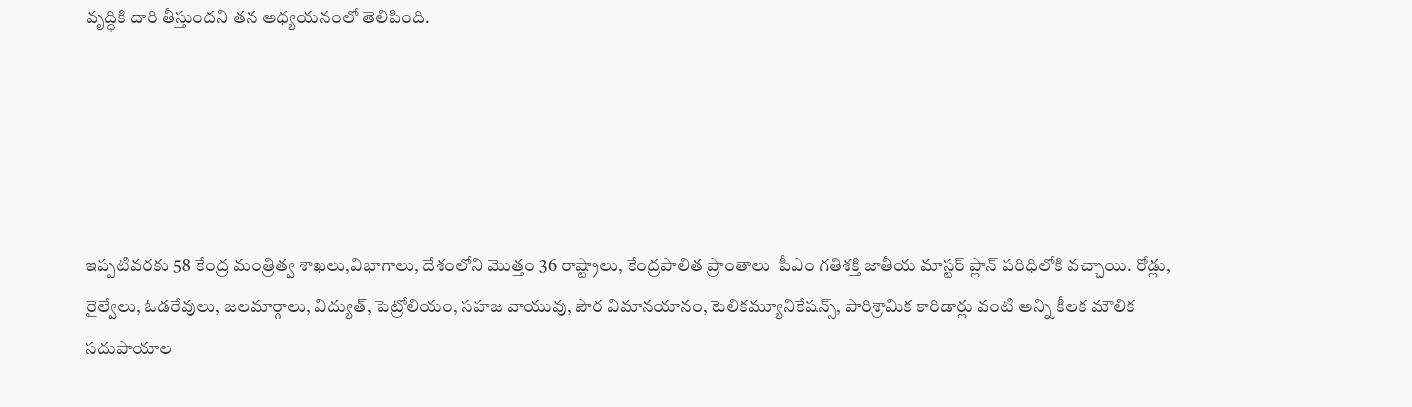వృద్ధికి దారి తీస్తుందని తన అధ్యయనంలో తెలిపింది.





ఇప్పటివరకు 58 కేంద్ర మంత్రిత్వ శాఖలు,విభాగాలు, దేశంలోని మొత్తం 36 రాష్ట్రాలు, కేంద్రపాలిత ప్రాంతాలు  పీఎం గతిశక్తి జాతీయ మాస్టర్ ప్లాన్ పరిధిలోకి వచ్చాయి. రోడ్లు, రైల్వేలు, ఓడరేవులు, జలమార్గాలు, విద్యుత్, పెట్రోలియం, సహజ వాయువు, పౌర విమానయానం, టెలికమ్యూనికేషన్స్, పారిశ్రామిక కారిడార్లు వంటి అన్ని కీలక మౌలిక సదుపాయాల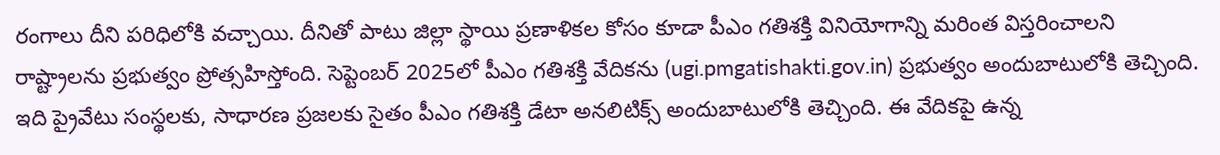రంగాలు దీని పరిధిలోకి వచ్చాయి. దీనితో పాటు జిల్లా స్థాయి ప్రణాళికల కోసం కూడా పీఎం గతిశక్తి వినియోగాన్ని మరింత విస్తరించాలని రాష్ట్రాలను ప్రభుత్వం ప్రోత్సహిస్తోంది. సెప్టెంబర్ 2025లో పీఎం గతిశక్తి వేదికను (ugi.pmgatishakti.gov.in) ప్రభుత్వం అందుబాటులోకి తెచ్చింది. ఇది ప్రైవేటు సంస్థలకు, సాధారణ ప్రజలకు సైతం పీఎం గతిశక్తి డేటా అనలిటిక్స్ అందుబాటులోకి తెచ్చింది. ఈ వేదికపై ఉన్న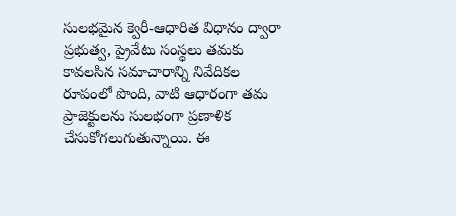సులభమైన క్వెరీ-ఆధారిత విధానం ద్వారా ప్రభుత్వ, ప్రైవేటు సంస్థలు తమకు కావలసిన సమాచారాన్ని నివేదికల రూపంలో పొంది, వాటి ఆధారంగా తమ ప్రాజెక్టులను సులభంగా ప్రణాళిక చేసుకోగలుగుతున్నాయి. ఈ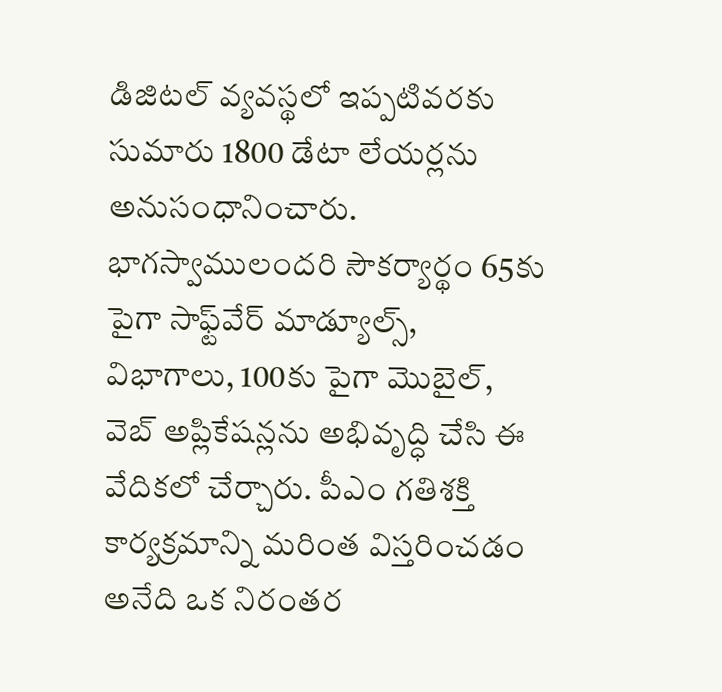డిజిటల్ వ్యవస్థలో ఇప్పటివరకు సుమారు 1800 డేటా లేయర్లను అనుసంధానించారు. భాగస్వాములందరి సౌకర్యార్థం 65కు పైగా సాఫ్ట్‌వేర్ మాడ్యూల్స్, విభాగాలు, 100కు పైగా మొబైల్, వెబ్ అప్లికేషన్లను అభివృద్ధి చేసి ఈ వేదికలో చేర్చారు. పీఎం గతిశక్తి కార్యక్రమాన్ని మరింత విస్తరించడం అనేది ఒక నిరంతర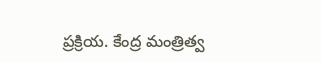ప్రక్రియ. కేంద్ర మంత్రిత్వ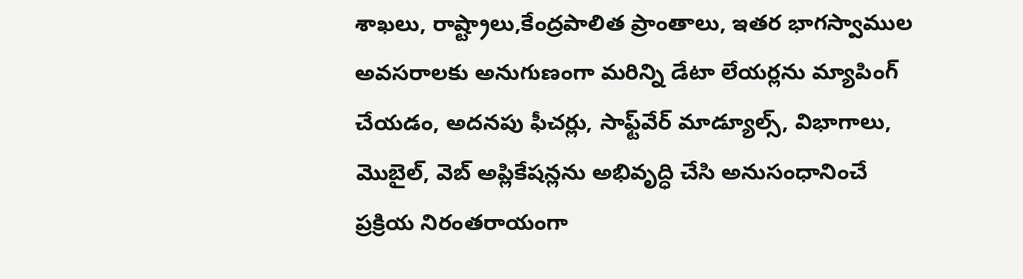శాఖలు, రాష్ట్రాలు,కేంద్రపాలిత ప్రాంతాలు, ఇతర భాగస్వాముల అవసరాలకు అనుగుణంగా మరిన్ని డేటా లేయర్లను మ్యాపింగ్ చేయడం, అదనపు ఫీచర్లు, సాఫ్ట్‌వేర్ మాడ్యూల్స్, విభాగాలు, మొబైల్, వెబ్ అప్లికేషన్లను అభివృద్ధి చేసి అనుసంధానించే ప్రక్రియ నిరంతరాయంగా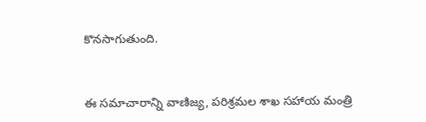కొనసాగుతుంది.



ఈ సమాచారాన్ని వాణిజ్య, పరిశ్రమల శాఖ సహాయ మంత్రి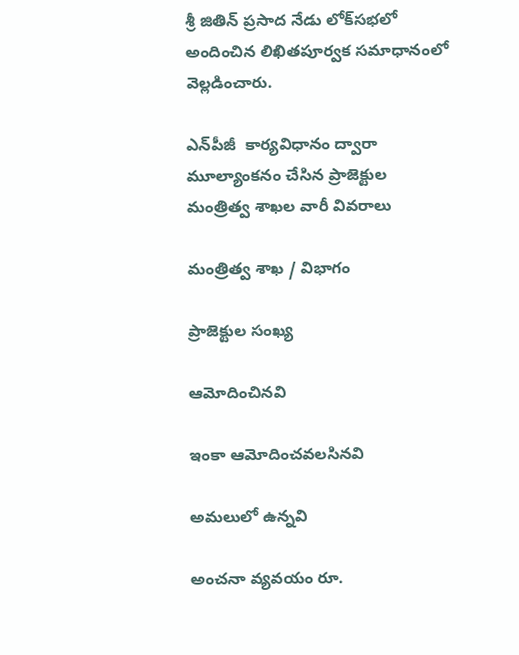శ్రీ జితిన్ ప్రసాద నేడు లోక్‌సభలో అందించిన లిఖితపూర్వక సమాధానంలో వెల్లడించారు.

ఎన్‌పీజీ  కార్యవిధానం ద్వారా మూల్యాంకనం చేసిన ప్రాజెక్టుల మంత్రిత్వ శాఖల వారీ వివరాలు

మంత్రిత్వ శాఖ / విభాగం

ప్రాజెక్టుల సంఖ్య

ఆమోదించినవి

ఇంకా ఆమోదించవలసినవి

అమలులో ఉన్నవి

అంచనా వ్యవయం రూ.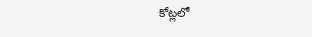కోట్లలో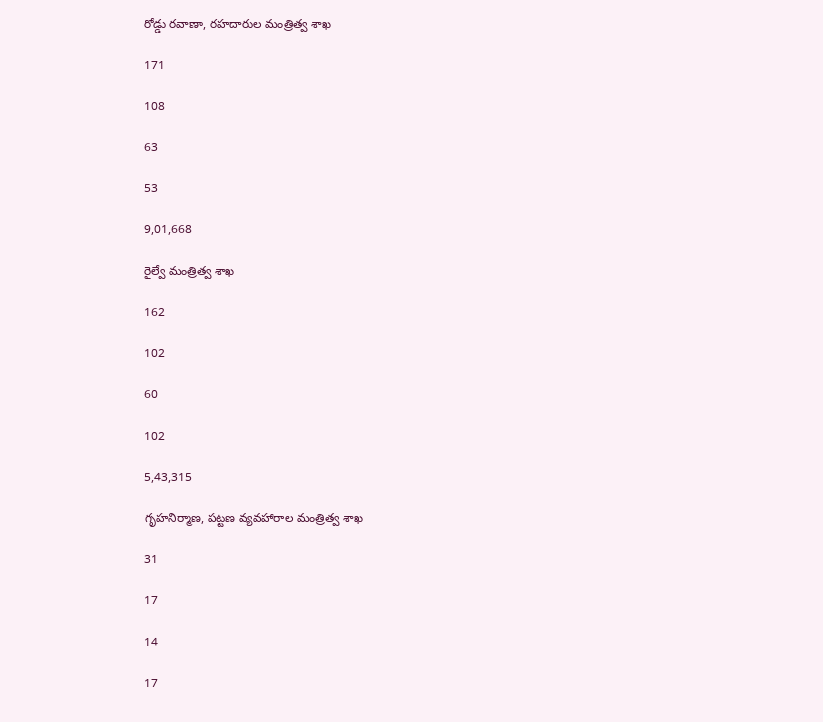రోడ్డు రవాణా, రహదారుల మంత్రిత్వ శాఖ

171

108

63

53

9,01,668

రైల్వే మంత్రిత్వ శాఖ

162

102

60

102

5,43,315

గృహనిర్మాణ, పట్టణ వ్యవహారాల మంత్రిత్వ శాఖ

31

17

14

17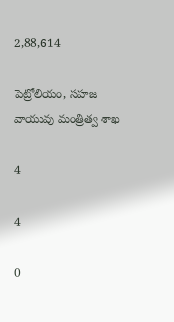2,88,614

పెట్రోలియం, సహజ వాయువు మంత్రిత్వ శాఖ

4

4

0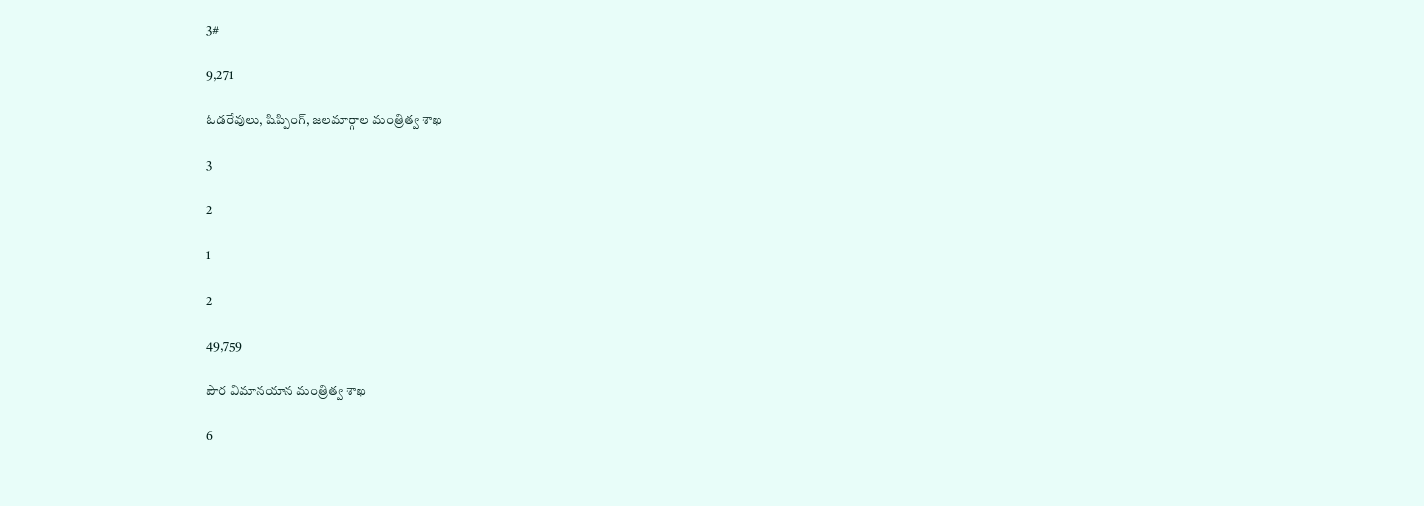3#

9,271

ఓడరేవులు, షిప్పింగ్, జలమార్గాల మంత్రిత్వ శాఖ

3

2

1

2

49,759

పౌర విమానయాన మంత్రిత్వ శాఖ

6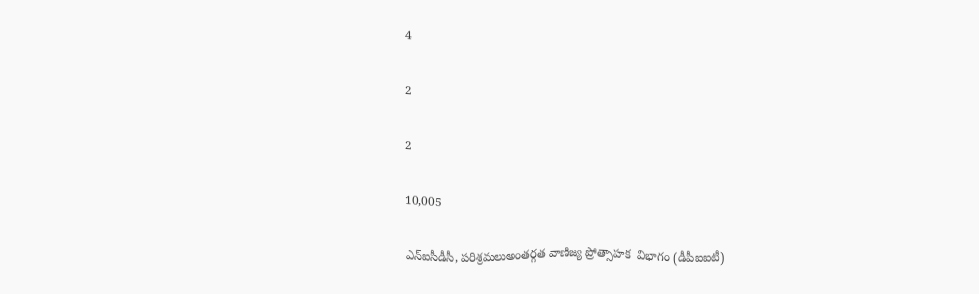4

2

2

10,005

ఎన్‌ఐసీడీసీ, పరిశ్రమలుఅంతర్గత వాణిజ్య ప్రోత్సాహక  విభాగం (డీపీఐఐటీ)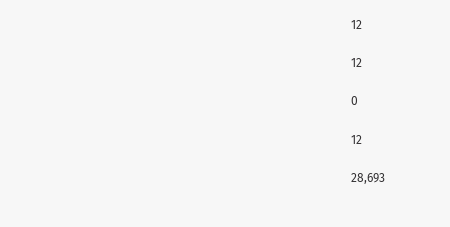12

12

0

12

28,693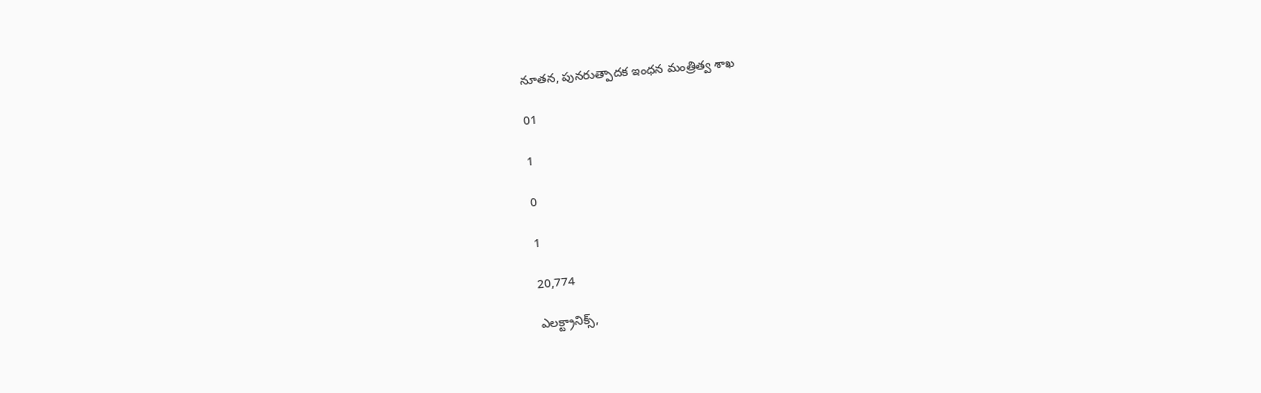నూతన, పునరుత్పాదక ఇంధన మంత్రిత్వ శాఖ

01

1

0

1

20,774

ఎలక్ట్రానిక్స్,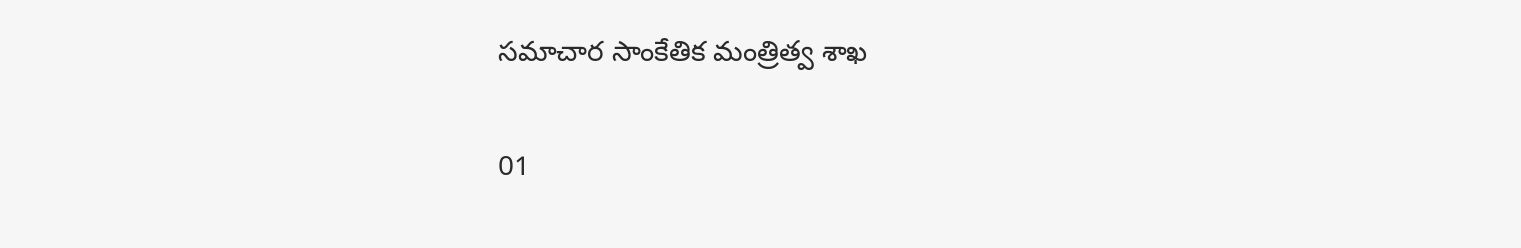సమాచార సాంకేతిక మంత్రిత్వ శాఖ

01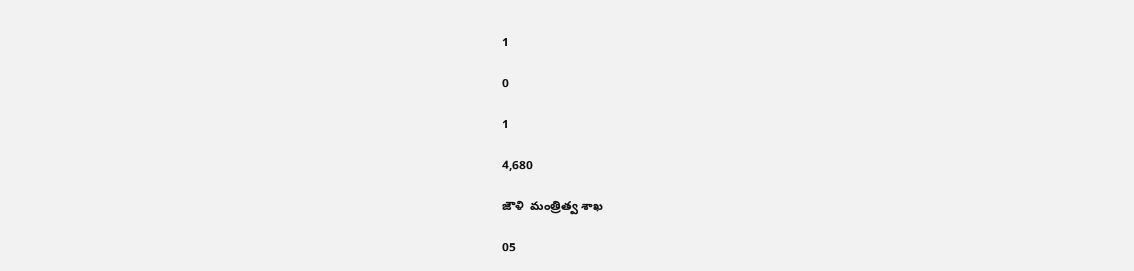1

0

1

4,680

జౌళి  మంత్రిత్వ శాఖ

05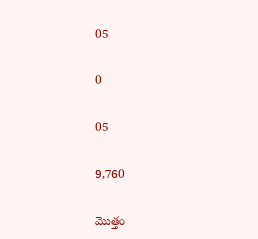05

0

05

9,760

మొత్తం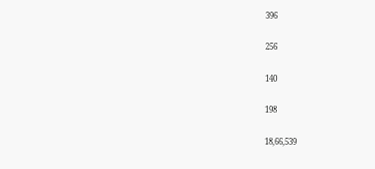396

256

140

198

18,66,539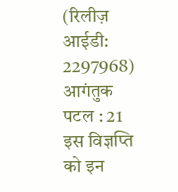(रिलीज़ आईडी: 2297968) आगंतुक पटल : 21
इस विज्ञप्ति को इन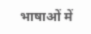भाषाओं में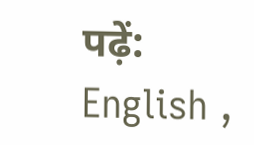पढ़ें: English ,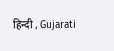हिन्दी , Gujarati